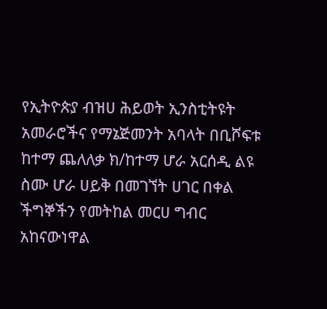የኢትዮጵያ ብዝሀ ሕይወት ኢንስቲትዩት አመራሮችና የማኔጅመንት አባላት በቢሾፍቱ ከተማ ጨለለቃ ክ/ከተማ ሆራ አርሰዲ ልዩ ስሙ ሆራ ሀይቅ በመገኘት ሀገር በቀል ችግኞችን የመትከል መርሀ ግብር አከናውነዋል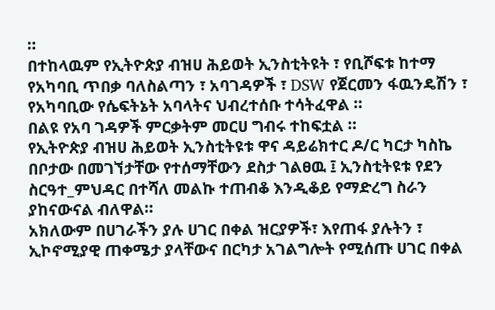።
በተከላዉም የኢትዮጵያ ብዝሀ ሕይወት ኢንስቲትዩት ፣ የቢሾፍቱ ከተማ የአካባቢ ጥበቃ ባለስልጣን ፣ አባገዳዎች ፣ DSW የጀርመን ፋዉንዴሽን ፣ የአካባቢው የሴፍትኔት አባላትና ህብረተሰቡ ተሳትፈዋል ።
በልዩ የአባ ገዳዎች ምርቃትም መርሀ ግብሩ ተከፍቷል ።
የኢትዮጵያ ብዝሀ ሕይወት ኢንስቲትዩቱ ዋና ዳይሬክተር ዶ/ር ካርታ ካስኬ በቦታው በመገኘታቸው የተሰማቸውን ደስታ ገልፀዉ ፤ ኢንስቲትዩቱ የደን ስርዓተ_ምህዳር በተሻለ መልኩ ተጠብቆ እንዲቆይ የማድረግ ስራን ያከናውናል ብለዋል።
አክለውም በሀገራችን ያሉ ሀገር በቀል ዝርያዎች፣ እየጠፋ ያሉትን ፣ ኢኮኖሚያዊ ጠቀሜታ ያላቸውና በርካታ አገልግሎት የሚሰጡ ሀገር በቀል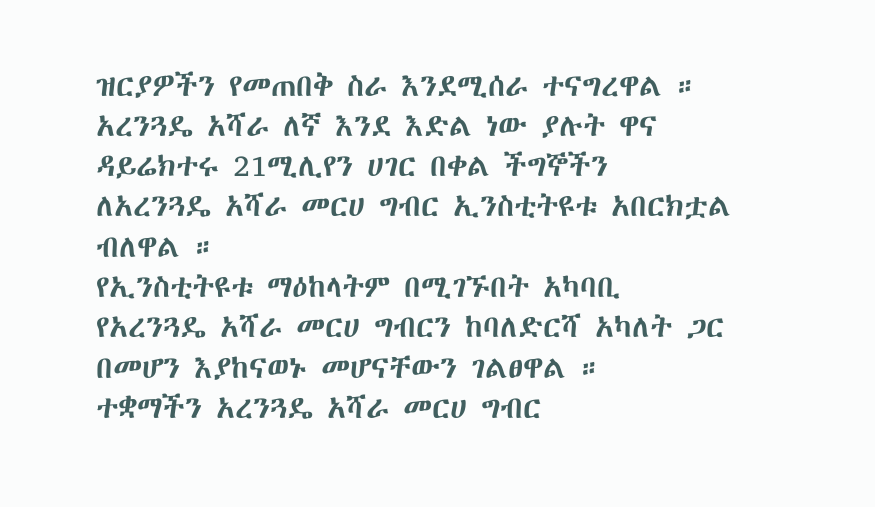ዝርያዎችን የመጠበቅ ስራ እንደሚሰራ ተናግረዋል ። አረንጓዴ አሻራ ለኛ እንደ እድል ነው ያሉት ዋና ዳይሬክተሩ 21ሚሊየን ሀገር በቀል ችግኞችን ለአረንጓዴ አሻራ መርሀ ግብር ኢንስቲትዩቱ አበርክቷል ብለዋል ።
የኢንስቲትዩቱ ማዕከላትም በሚገኙበት አካባቢ የአረንጓዴ አሻራ መርሀ ግብርን ከባለድርሻ አካለት ጋር በመሆን እያከናወኑ መሆናቸውን ገልፀዋል ።
ተቋማችን አረንጓዴ አሻራ መርሀ ግብር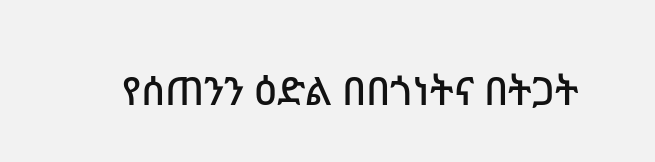የሰጠንን ዕድል በበጎነትና በትጋት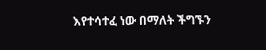እየተሳተፈ ነው በማለት ችግኙን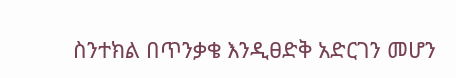ስንተክል በጥንቃቄ እንዲፀድቅ አድርገን መሆን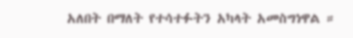አለበት በማለት የተሳተፉትን አካላት አመስግነዋል ።